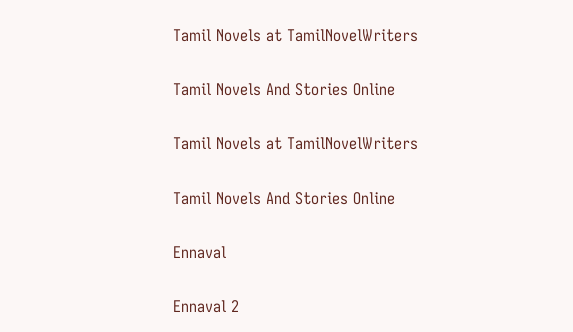Tamil Novels at TamilNovelWriters

Tamil Novels And Stories Online

Tamil Novels at TamilNovelWriters

Tamil Novels And Stories Online

Ennaval

Ennaval 2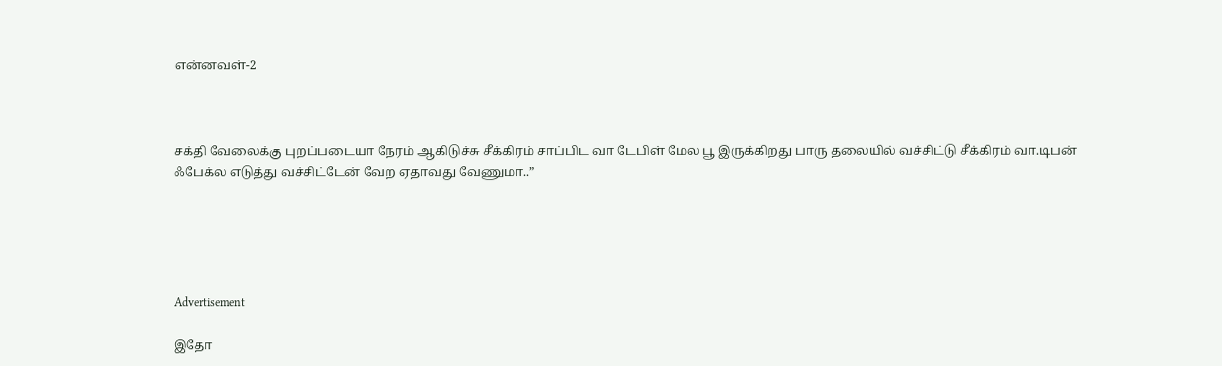என்னவள்-2



சக்தி வேலைக்கு புறப்படையா நேரம் ஆகிடுச்சு சீக்கிரம் சாப்பிட வா டேபிள் மேல பூ இருக்கிறது பாரு தலையில் வச்சிட்டு சீக்கிரம் வா.டிபன் ஃபேக்ல எடுத்து வச்சிட்டேன் வேற ஏதாவது வேணுமா..”





Advertisement

இதோ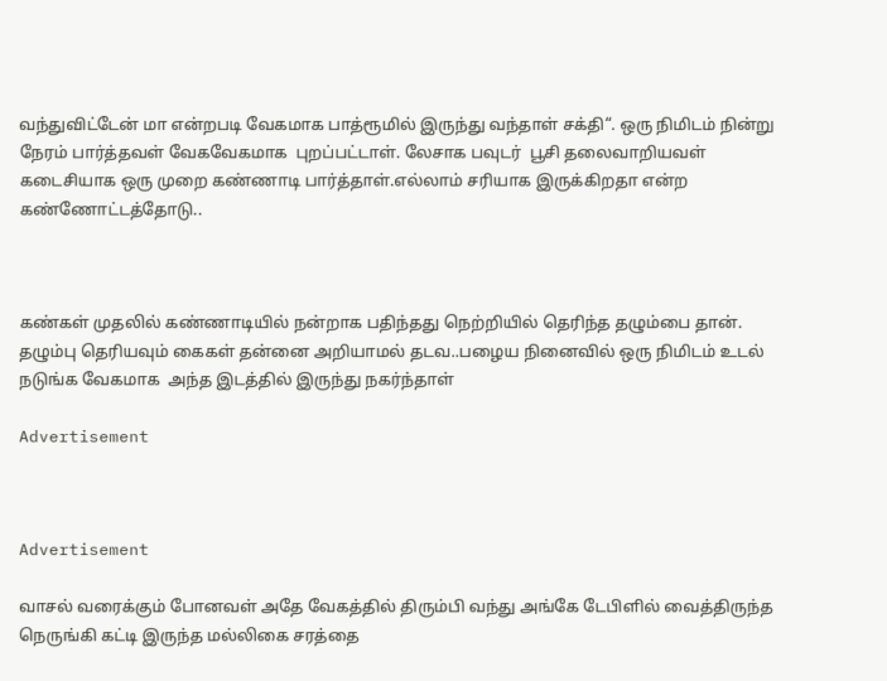வந்துவிட்டேன் மா என்றபடி வேகமாக பாத்ரூமில் இருந்து வந்தாள் சக்தி“. ஒரு நிமிடம் நின்று நேரம் பார்த்தவள் வேகவேகமாக  புறப்பட்டாள். லேசாக பவுடர்  பூசி தலைவாறியவள் கடைசியாக ஒரு முறை கண்ணாடி பார்த்தாள்.எல்லாம் சரியாக இருக்கிறதா என்ற கண்ணோட்டத்தோடு..



கண்கள் முதலில் கண்ணாடியில் நன்றாக பதிந்தது நெற்றியில் தெரிந்த தழும்பை தான். தழும்பு தெரியவும் கைகள் தன்னை அறியாமல் தடவ..பழைய நினைவில் ஒரு நிமிடம் உடல் நடுங்க வேகமாக  அந்த இடத்தில் இருந்து நகர்ந்தாள்

Advertisement



Advertisement

வாசல் வரைக்கும் போனவள் அதே வேகத்தில் திரும்பி வந்து அங்கே டேபிளில் வைத்திருந்த நெருங்கி கட்டி இருந்த மல்லிகை சரத்தை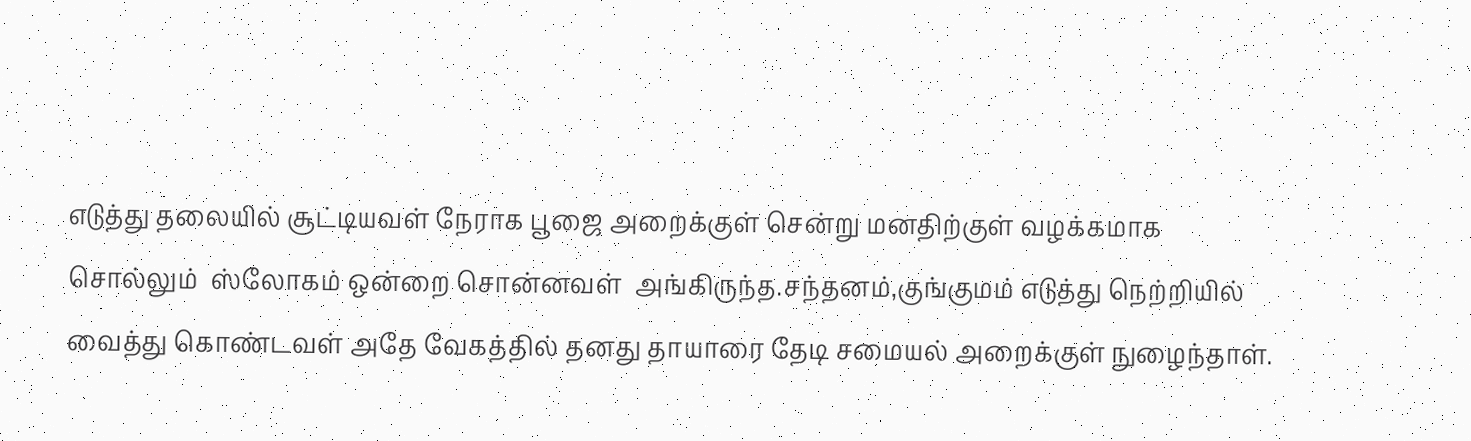எடுத்து தலையில் சூட்டியவள் நேராக பூஜை அறைக்குள் சென்று மனதிற்குள் வழக்கமாக சொல்லும்  ஸ்லோகம் ஒன்றை சொன்னவள்  அங்கிருந்த.சந்தனம்,குங்குமம் எடுத்து நெற்றியில் வைத்து கொண்டவள் அதே வேகத்தில் தனது தாயாரை தேடி சமையல் அறைக்குள் நுழைந்தாள்.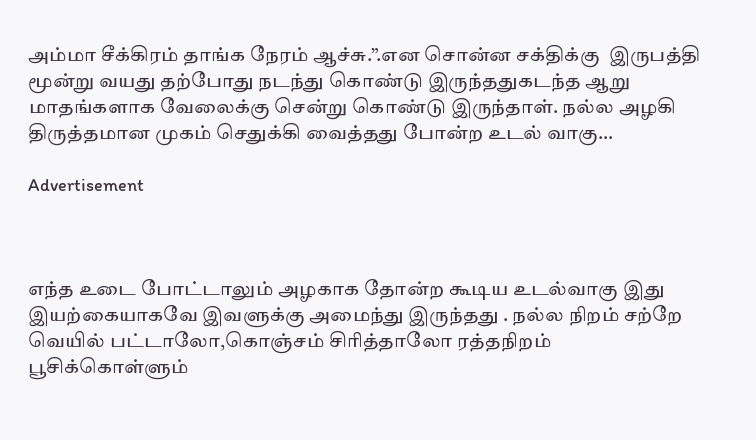அம்மா சீக்கிரம் தாங்க நேரம் ஆச்சு.”.என சொன்ன சக்திக்கு  இருபத்தி மூன்று வயது தற்போது நடந்து கொண்டு இருந்ததுகடந்த ஆறு மாதங்களாக வேலைக்கு சென்று கொண்டு இருந்தாள். நல்ல அழகி  திருத்தமான முகம் செதுக்கி வைத்தது போன்ற உடல் வாகு…

Advertisement



எந்த உடை போட்டாலும் அழகாக தோன்ற கூடிய உடல்வாகு இது இயற்கையாகவே இவளுக்கு அமைந்து இருந்தது . நல்ல நிறம் சற்றே வெயில் பட்டாலோ,கொஞ்சம் சிரித்தாலோ ரத்தநிறம் பூசிக்கொள்ளும்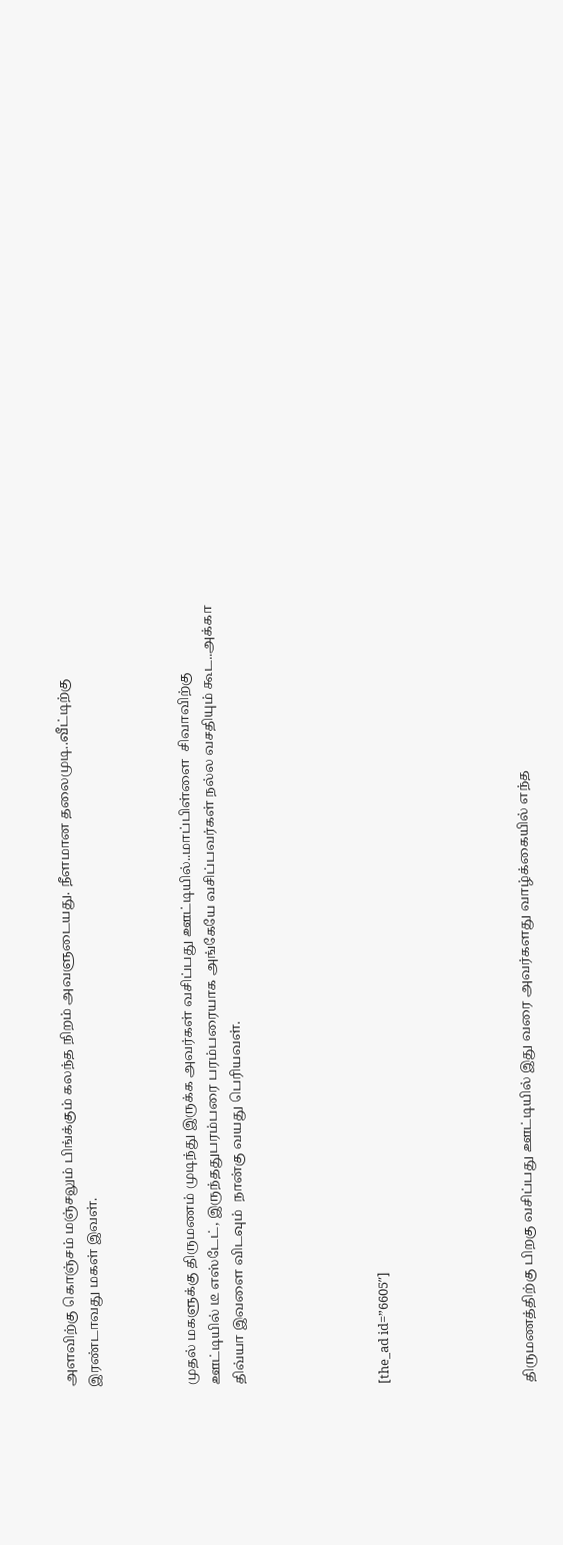அளவிற்கு கொஞ்சம் மஞ்சலும் பிங்க்கும் கலந்த நிறம் அவளுடையது. நீளமான தலைமுடி..வீட்டிற்கு இரண்டாவது மகள் இவள்.



முதல் மகளுக்கு திருமணம் முடிந்து இருக்க அவர்கள் வசிப்பது ஊட்டியில்..மாப்பிள்ளை  சிவாவிற்கு ஊட்டியில் டீ எஸ்டேட், இருந்ததுபரம்பரை பரம்பரையாக அங்கேயே வசிப்பவர்கள் நல்ல வசதியும் கூட..அக்கா  திவ்யா இவளை விடவும்  நான்கு வயது பெரியவள்.





[the_ad id=”6605″]





திருமணத்திற்கு பிறகு வசிப்பது ஊட்டியில் இது வரை அவர்களது வாழ்க்கையில் எந்த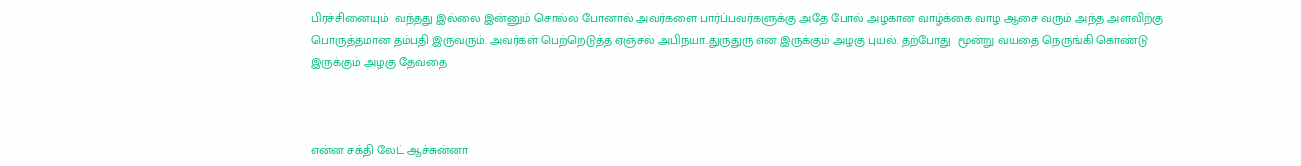பிரச்சினையும்  வந்தது இல்லை இன்னும் சொல்ல போனால் அவர்களை பார்ப்பவர்களுக்கு அதே போல் அழகான வாழ்க்கை வாழ ஆசை வரும் அந்த அளவிற்கு  பொருத்தமான தம்பதி இருவரும். அவர்கள் பெற்றெடுத்த ஏஞ்சல் அபிநயா..துருதுரு என இருக்கும் அழகு புயல். தற்போது  மூன்று வயதை நெருங்கி கொண்டு இருக்கும் அழகு தேவதை



என்ன சக்தி லேட் ஆச்சுன்னா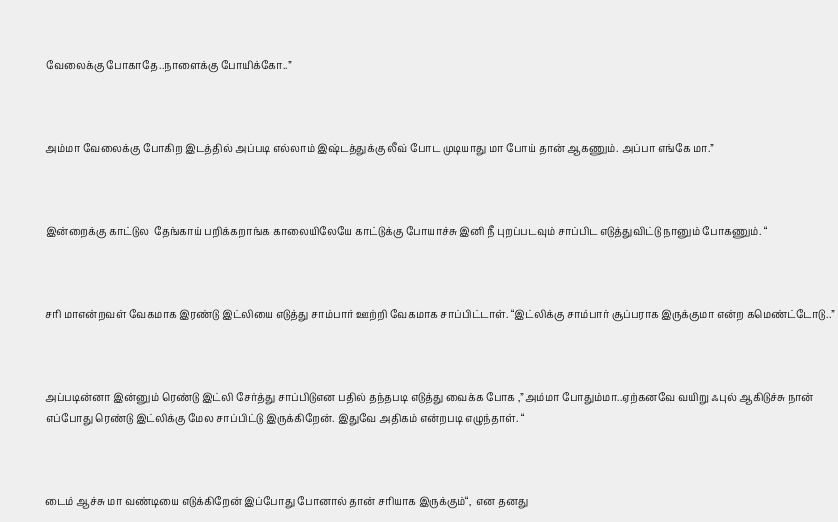வேலைக்கு போகாதே..நாளைக்கு போயிக்கோ..”



அம்மா வேலைக்கு போகிற இடத்தில் அப்படி எல்லாம் இஷ்டத்துக்கு லீவ் போட முடியாது மா போய் தான் ஆகணும். அப்பா எங்கே மா.”



இன்றைக்கு காட்டுல  தேங்காய் பறிக்கறாங்க காலையிலேயே காட்டுக்கு போயாச்சு இனி நீ புறப்படவும் சாப்பிட எடுத்துவிட்டு நானும் போகணும். “



சரி மாஎன்றவள் வேகமாக இரண்டு இட்லியை எடுத்து சாம்பார் ஊற்றி வேகமாக சாப்பிட்டாள். “இட்லிக்கு சாம்பார் சூப்பராக இருக்குமா என்ற கமெண்ட்டோடு..”



அப்படின்னா இன்னும் ரெண்டு இட்லி சேர்த்து சாப்பிடுஎன பதில் தந்தபடி எடுத்து வைக்க போக ,”அம்மா போதும்மா..ஏற்கனவே வயிறு ஃபுல் ஆகிடுச்சு நான் எப்போது ரெண்டு இட்லிக்கு மேல சாப்பிட்டு இருக்கிறேன். இதுவே அதிகம் என்றபடி எழுந்தாள். “



டைம் ஆச்சு மா வண்டியை எடுக்கிறேன் இப்போது போனால் தான் சரியாக இருக்கும்“,  என தனது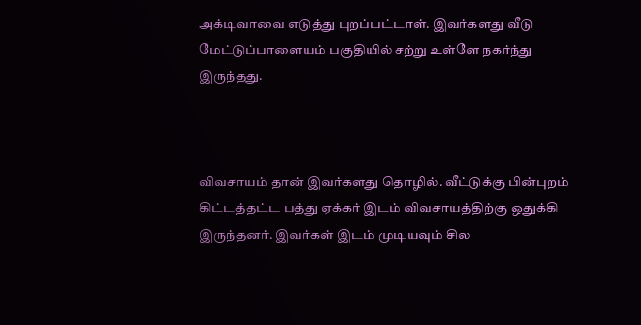அக்டிவாவை எடுத்து புறப்பட்டாள். இவர்களது வீடு மேட்டுப்பாளையம் பகுதியில் சற்று உள்ளே நகர்ந்து இருந்தது.



விவசாயம் தான் இவர்களது தொழில். வீட்டுக்கு பின்புறம் கிட்டத்தட்ட பத்து ஏக்கர் இடம் விவசாயத்திற்கு ஒதுக்கி இருந்தனர். இவர்கள் இடம் முடியவும் சில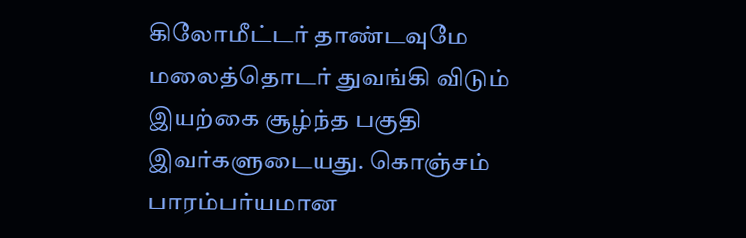கிலோமீட்டர் தாண்டவுமே மலைத்தொடர் துவங்கி விடும் இயற்கை சூழ்ந்த பகுதி இவர்களுடையது. கொஞ்சம் பாரம்பர்யமான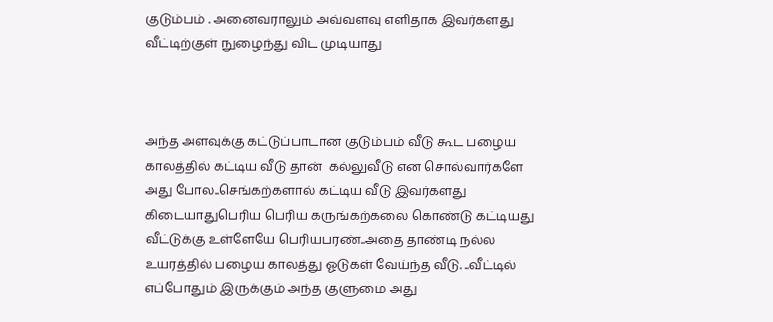குடும்பம் . அனைவராலும் அவ்வளவு எளிதாக இவர்களது வீட்டிற்குள் நுழைந்து விட முடியாது



அந்த அளவுக்கு கட்டுப்பாடான குடும்பம் வீடு கூட பழைய காலத்தில் கட்டிய வீடு தான்  கல்லுவீடு என சொல்வார்களே அது போல..செங்கற்களால் கட்டிய வீடு இவர்களது கிடையாதுபெரிய பெரிய கருங்கற்கலை கொண்டு கட்டியது வீட்டுக்கு உள்ளேயே பெரியபரண்..அதை தாண்டி நல்ல உயரத்தில் பழைய காலத்து ஓடுகள் வேய்ந்த வீடு. ..வீட்டில் எப்போதும் இருக்கும் அந்த குளுமை அது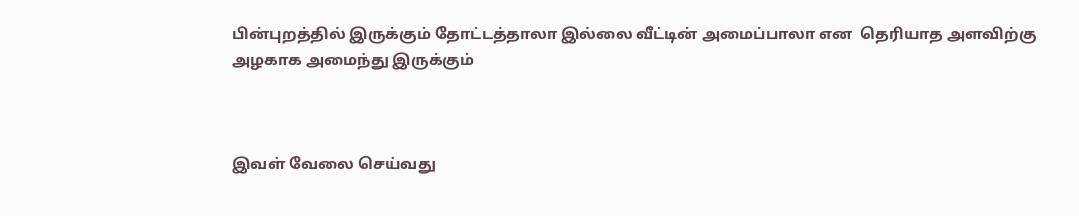பின்புறத்தில் இருக்கும் தோட்டத்தாலா இல்லை வீட்டின் அமைப்பாலா என  தெரியாத அளவிற்கு அழகாக அமைந்து இருக்கும்



இவள் வேலை செய்வது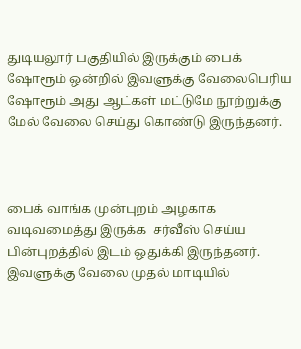துடியலூர் பகுதியில் இருக்கும் பைக் ஷோரூம் ஒன்றில் இவளுக்கு வேலைபெரிய ஷோரூம் அது ஆட்கள் மட்டுமே நூற்றுக்கு மேல் வேலை செய்து கொண்டு இருந்தனர்.



பைக் வாங்க முன்புறம் அழகாக  வடிவமைத்து இருக்க  சர்வீஸ் செய்ய பின்புறத்தில் இடம் ஒதுக்கி இருந்தனர். இவளுக்கு வேலை முதல் மாடியில்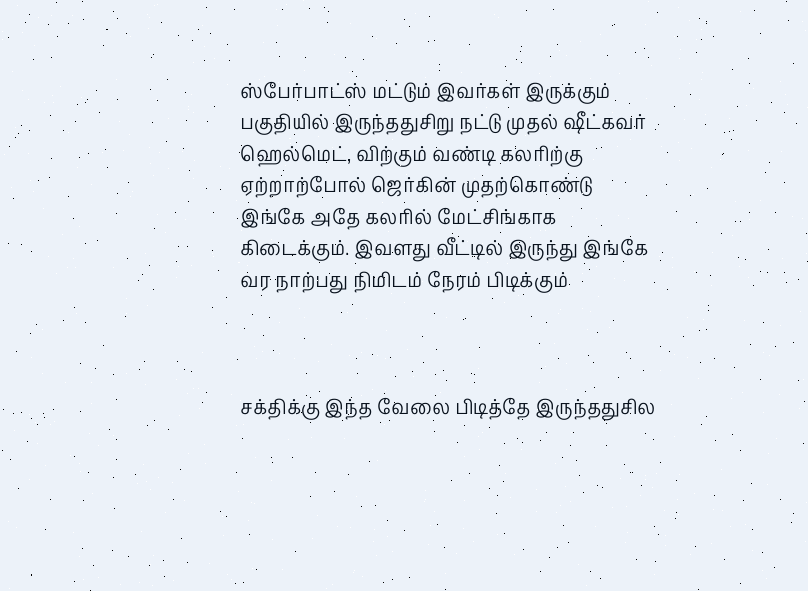ஸ்பேர்பாட்ஸ் மட்டும் இவர்கள் இருக்கும் பகுதியில் இருந்ததுசிறு நட்டு முதல் ஷீட்கவர் ஹெல்மெட், விற்கும் வண்டி கலரிற்கு ஏற்றாற்போல் ஜெர்கின் முதற்கொண்டு இங்கே அதே கலரில் மேட்சிங்காக கிடைக்கும். இவளது வீட்டில் இருந்து இங்கே வர நாற்பது நிமிடம் நேரம் பிடிக்கும்



சக்திக்கு இந்த வேலை பிடித்தே இருந்ததுசில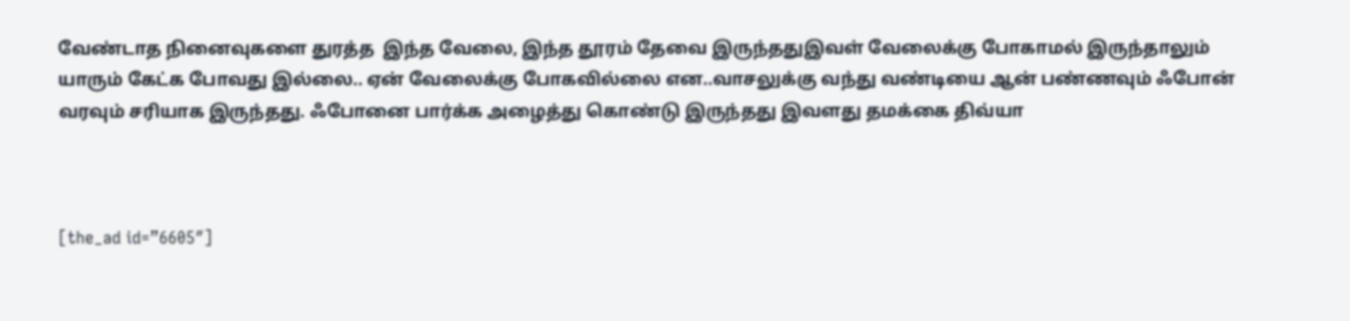வேண்டாத நினைவுகளை துரத்த  இந்த வேலை, இந்த தூரம் தேவை இருந்ததுஇவள் வேலைக்கு போகாமல் இருந்தாலும் யாரும் கேட்க போவது இல்லை.. ஏன் வேலைக்கு போகவில்லை என..வாசலுக்கு வந்து வண்டியை ஆன் பண்ணவும் ஃபோன் வரவும் சரியாக இருந்தது. ஃபோனை பார்க்க அழைத்து கொண்டு இருந்தது இவளது தமக்கை திவ்யா



[the_ad id=”6605″]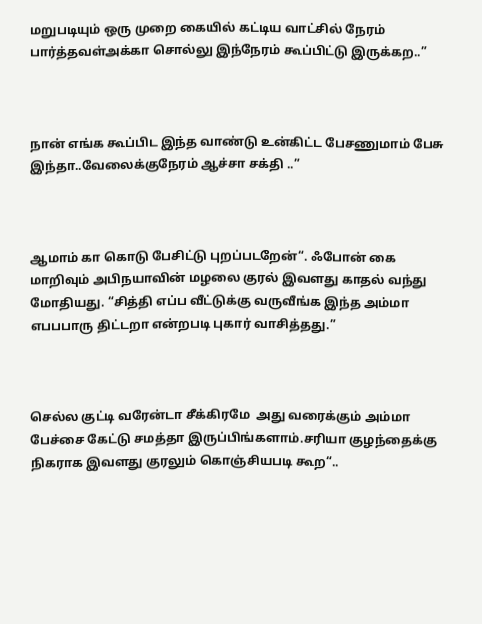மறுபடியும் ஒரு முறை கையில் கட்டிய வாட்சில் நேரம் பார்த்தவள்அக்கா சொல்லு இந்நேரம் கூப்பிட்டு இருக்கற..”



நான் எங்க கூப்பிட இந்த வாண்டு உன்கிட்ட பேசணுமாம் பேசு இந்தா..வேலைக்குநேரம் ஆச்சா சக்தி ..”



ஆமாம் கா கொடு பேசிட்டு புறப்படறேன்“. ஃபோன் கை மாறிவும் அபிநயாவின் மழலை குரல் இவளது காதல் வந்து மோதியது. “சித்தி எப்ப வீட்டுக்கு வருவீங்க இந்த அம்மா எபபபாரு திட்டறா என்றபடி புகார் வாசித்தது.”



செல்ல குட்டி வரேன்டா சீக்கிரமே  அது வரைக்கும் அம்மா பேச்சை கேட்டு சமத்தா இருப்பிங்களாம்.சரியா குழந்தைக்கு நிகராக இவளது குரலும் கொஞ்சியபடி கூற“..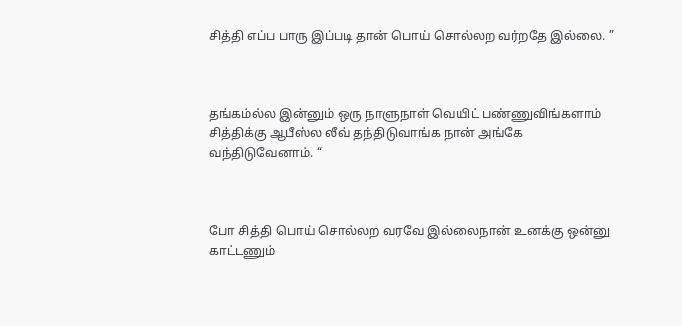சித்தி எப்ப பாரு இப்படி தான் பொய் சொல்லற வர்றதே இல்லை. ”



தங்கம்ல்ல இன்னும் ஒரு நாளுநாள் வெயிட் பண்ணுவிங்களாம் சித்திக்கு ஆபீஸ்ல லீவ் தந்திடுவாங்க நான் அங்கே வந்திடுவேனாம். “



போ சித்தி பொய் சொல்லற வரவே இல்லைநான் உனக்கு ஒன்னு காட்டணும்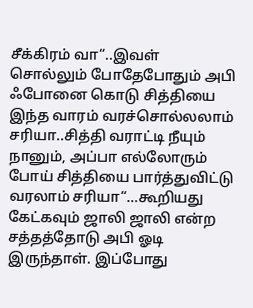சீக்கிரம் வா“..இவள் சொல்லும் போதேபோதும் அபி ஃபோனை கொடு சித்தியை இந்த வாரம் வரச்சொல்லலாம் சரியா..சித்தி வராட்டி நீயும் நானும், அப்பா எல்லோரும் போய் சித்தியை பார்த்துவிட்டு வரலாம் சரியா“…கூறியது கேட்கவும் ஜாலி ஜாலி என்ற சத்தத்தோடு அபி ஓடி இருந்தாள். இப்போது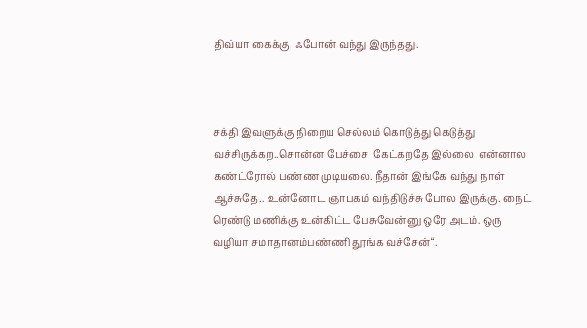திவ்யா கைக்கு  ஃபோன் வந்து இருந்தது.



சக்தி இவளுக்கு நிறைய செல்லம் கொடுத்து கெடுத்து வச்சிருக்கற..சொன்ன பேச்சை  கேட்கறதே இல்லை  என்னால கண்ட்ரோல் பண்ண முடியலை. நீதான் இங்கே வந்து நாள் ஆச்சுதே.. உன்னோட ஞாபகம் வந்திடுச்சு போல இருக்கு. நைட் ரெண்டு மணிக்கு உன்கிட்ட பேசுவேன்னு ஒரே அடம். ஒரு வழியா சமாதானம்பண்ணி தூங்க வச்சேன்“.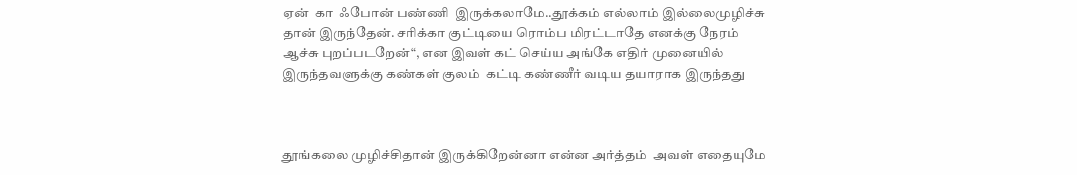ஏன்  கா  ஃபோன் பண்ணி  இருக்கலாமே..தூக்கம் எல்லாம் இல்லைமுழிச்சு தான் இருந்தேன். சரிக்கா குட்டியை ரொம்ப மிரட்டாதே எனக்கு நேரம் ஆச்சு புறப்படறேன்“, என இவள் கட் செய்ய அங்கே எதிர் முனையில் இருந்தவளுக்கு கண்கள் குலம்  கட்டி கண்ணீர் வடிய தயாராக இருந்தது



தூங்கலை முழிச்சிதான் இருக்கிறேன்னா என்ன அர்த்தம்  அவள் எதையுமே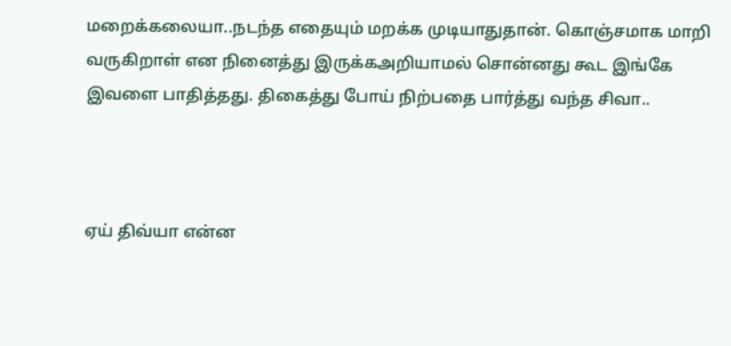மறைக்கலையா..நடந்த எதையும் மறக்க முடியாதுதான். கொஞ்சமாக மாறி வருகிறாள் என நினைத்து இருக்கஅறியாமல் சொன்னது கூட இங்கே இவளை பாதித்தது. திகைத்து போய் நிற்பதை பார்த்து வந்த சிவா..



ஏய் திவ்யா என்ன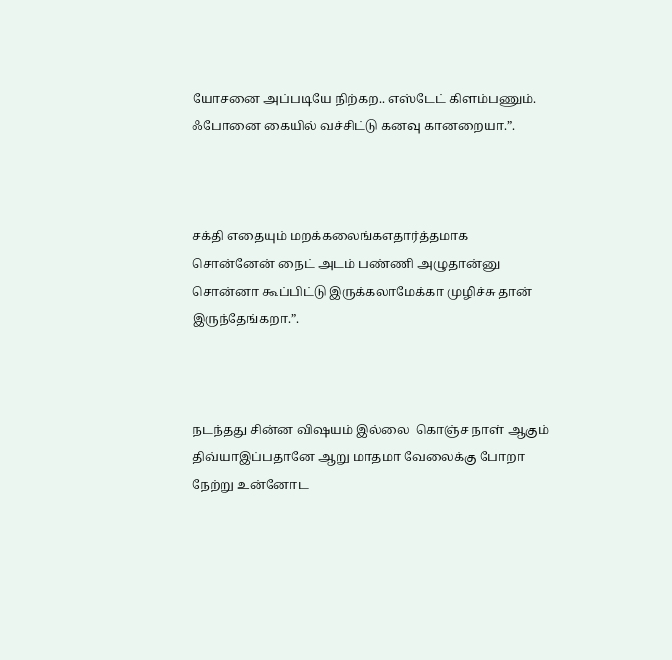யோசனை அப்படியே நிற்கற.. எஸ்டேட் கிளம்பணும். ஃபோனை கையில் வச்சிட்டு கனவு கானறையா.”.



சக்தி எதையும் மறக்கலைங்கஎதார்த்தமாக சொன்னேன் நைட் அடம் பண்ணி அழுதான்னு சொன்னா கூப்பிட்டு இருக்கலாமேக்கா முழிச்சு தான் இருந்தேங்கறா.”.



நடந்தது சின்ன விஷயம் இல்லை  கொஞ்ச நாள் ஆகும் திவ்யாஇப்பதானே ஆறு மாதமா வேலைக்கு போறா நேற்று உன்னோட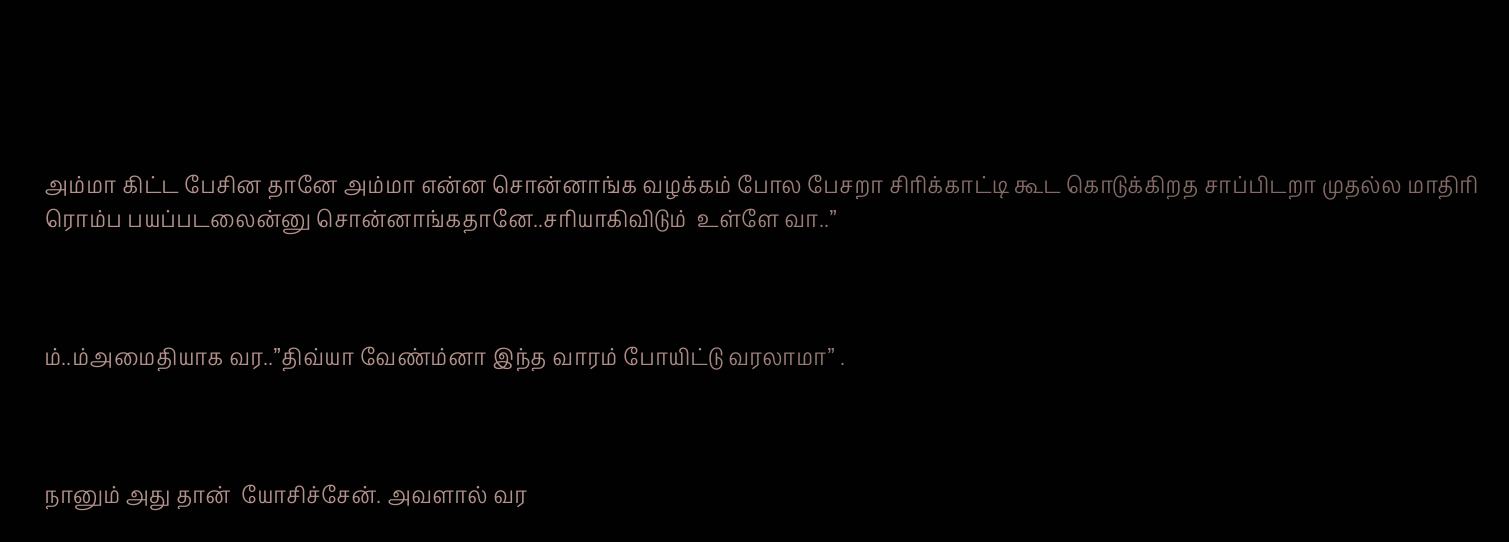அம்மா கிட்ட பேசின தானே அம்மா என்ன சொன்னாங்க வழக்கம் போல பேசறா சிரிக்காட்டி கூட கொடுக்கிறத சாப்பிடறா முதல்ல மாதிரி  ரொம்ப பயப்படலைன்னு சொன்னாங்கதானே..சரியாகிவிடும்  உள்ளே வா..”



ம்..ம்அமைதியாக வர..”திவ்யா வேண்ம்னா இந்த வாரம் போயிட்டு வரலாமா” .



நானும் அது தான்  யோசிச்சேன். அவளால் வர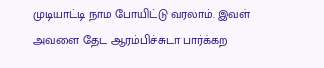முடியாட்டி நாம போயிட்டு வரலாம். இவள் அவளை தேட ஆரம்பிச்சுடா பார்க்கற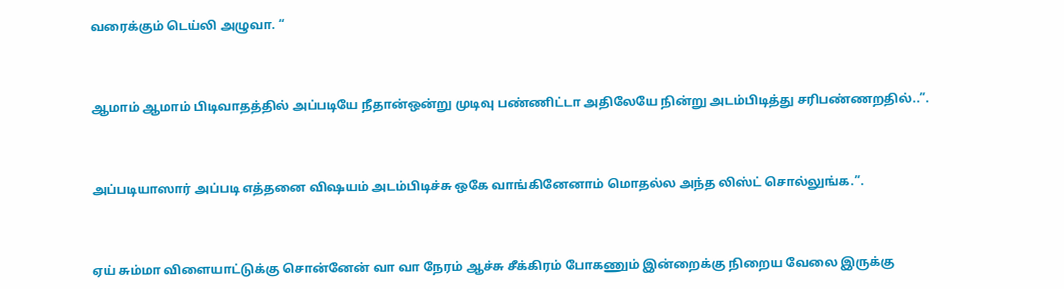வரைக்கும் டெய்லி அழுவா. “



ஆமாம் ஆமாம் பிடிவாதத்தில் அப்படியே நீதான்ஒன்று முடிவு பண்ணிட்டா அதிலேயே நின்று அடம்பிடித்து சரிபண்ணறதில்..”.



அப்படியாஸார் அப்படி எத்தனை விஷயம் அடம்பிடிச்சு ஒகே வாங்கினேனாம் மொதல்ல அந்த லிஸ்ட் சொல்லுங்க.”.



ஏய் சும்மா விளையாட்டுக்கு சொன்னேன் வா வா நேரம் ஆச்சு சீக்கிரம் போகணும் இன்றைக்கு நிறைய வேலை இருக்கு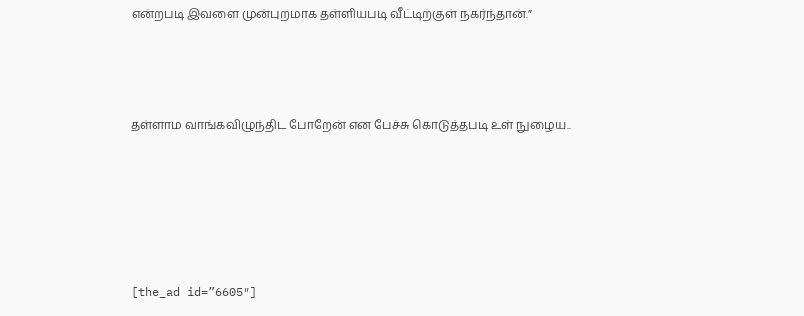என்றபடி இவளை முன்புறமாக தள்ளியபடி வீட்டிற்குள் நகர்ந்தான்.”



தள்ளாம வாங்கவிழுந்திட போறேன் என பேச்சு கொடுத்தபடி உள் நுழைய..





[the_ad id=”6605″]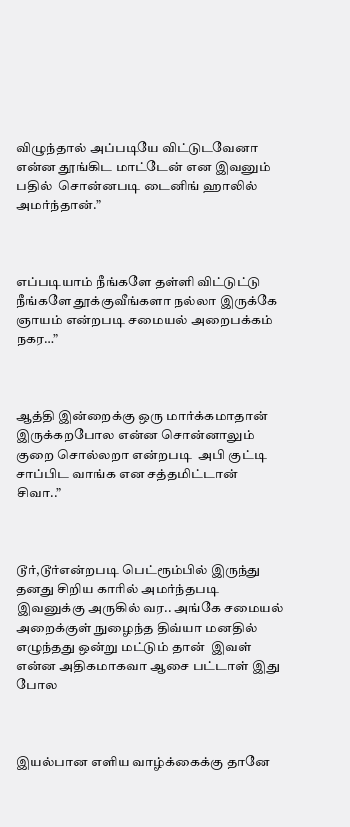விழுந்தால் அப்படியே விட்டுடவேனா என்ன தூங்கிட மாட்டேன் என இவனும் பதில்  சொன்னபடி டைனிங் ஹாலில் அமர்ந்தான்.”



எப்படியாம் நீங்களே தள்ளி விட்டுட்டு நீங்களே தூக்குவீங்களா நல்லா இருக்கே ஞாயம் என்றபடி சமையல் அறைபக்கம் நகர…”



ஆத்தி இன்றைக்கு ஒரு மார்க்கமாதான் இருக்கறபோல என்ன சொன்னாலும் குறை சொல்லறா என்றபடி  அபி குட்டி சாப்பிட வாங்க என சத்தமிட்டான் சிவா..”



டூர்,டூர்என்றபடி பெட்ரூம்பில் இருந்து தனது சிறிய காரில் அமர்ந்தபடி இவனுக்கு அருகில் வர.. அங்கே சமையல் அறைக்குள் நுழைந்த திவ்யா மனதில் எழுந்தது ஒன்று மட்டும் தான்  இவள் என்ன அதிகமாகவா ஆசை பட்டாள் இது போல



இயல்பான எளிய வாழ்க்கைக்கு தானே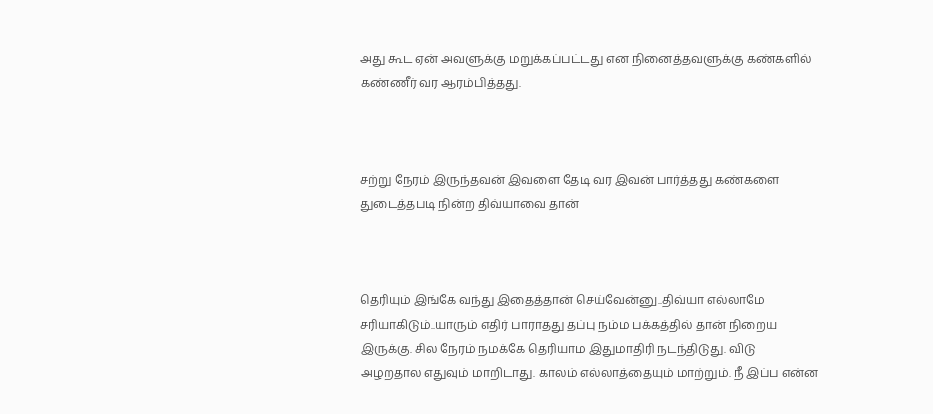அது கூட ஏன் அவளுக்கு மறுக்கப்பட்டது என நினைத்தவளுக்கு கண்களில் கண்ணீர் வர ஆரம்பித்தது.



சற்று நேரம் இருந்தவன் இவளை தேடி வர இவன் பார்த்தது கண்களை துடைத்தபடி நின்ற திவ்யாவை தான்



தெரியும் இங்கே வந்து இதைத்தான் செய்வேன்னு..திவ்யா எல்லாமே சரியாகிடும்..யாரும் எதிர் பாராதது தப்பு நம்ம பக்கத்தில் தான் நிறைய இருக்கு. சில நேரம் நமக்கே தெரியாம இதுமாதிரி நடந்திடுது. விடு அழறதால எதுவும் மாறிடாது. காலம் எல்லாத்தையும் மாற்றும். நீ இப்ப என்ன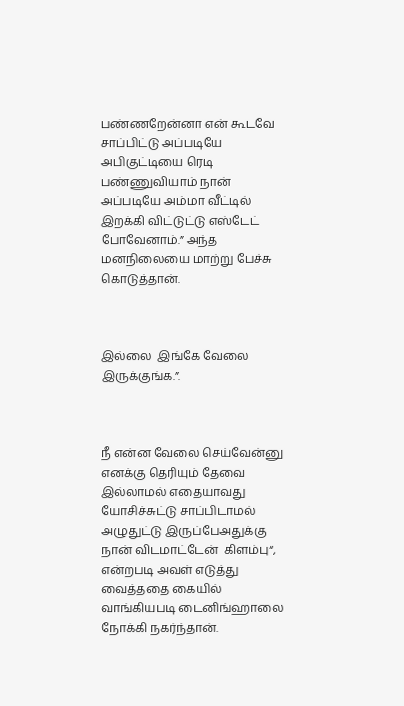பண்ணறேன்னா என் கூடவே சாப்பிட்டு அப்படியே அபிகுட்டியை ரெடி பண்ணுவியாம் நான் அப்படியே அம்மா வீட்டில்  இறக்கி விட்டுட்டு எஸ்டேட் போவேனாம்.” அந்த மனநிலையை மாற்று பேச்சு கொடுத்தான்.



இல்லை  இங்கே வேலை இருக்குங்க.”.



நீ என்ன வேலை செய்வேன்னு எனக்கு தெரியும் தேவை இல்லாமல் எதையாவது யோசிச்சுட்டு சாப்பிடாமல் அழுதுட்டு இருப்பேஅதுக்கு நான் விடமாட்டேன்  கிளம்பு“, என்றபடி அவள் எடுத்து வைத்ததை கையில் வாங்கியபடி டைனிங்ஹாலை நோக்கி நகர்ந்தான்.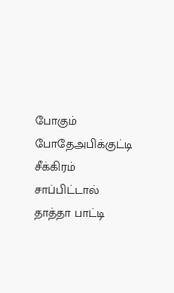போகும் போதேஅபிக்குட்டி சீக்கிரம் சாப்பிட்டால் தாத்தா பாட்டி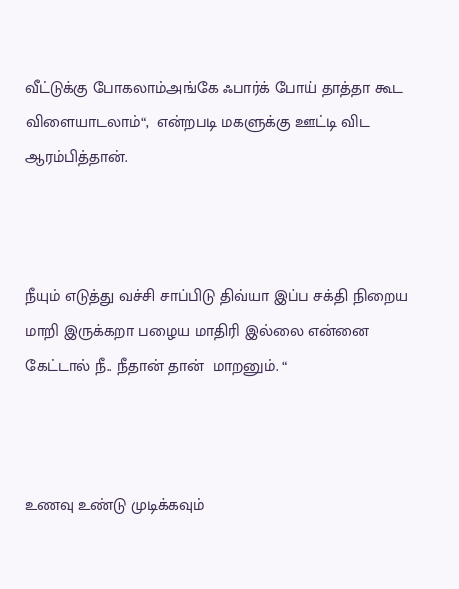வீட்டுக்கு போகலாம்அங்கே ஃபார்க் போய் தாத்தா கூட விளையாடலாம்“,  என்றபடி மகளுக்கு ஊட்டி விட ஆரம்பித்தான்.



நீயும் எடுத்து வச்சி சாப்பிடு திவ்யா இப்ப சக்தி நிறைய மாறி இருக்கறா பழைய மாதிரி இல்லை என்னை கேட்டால் நீ.. நீதான் தான்  மாறனும். “



உணவு உண்டு முடிக்கவும்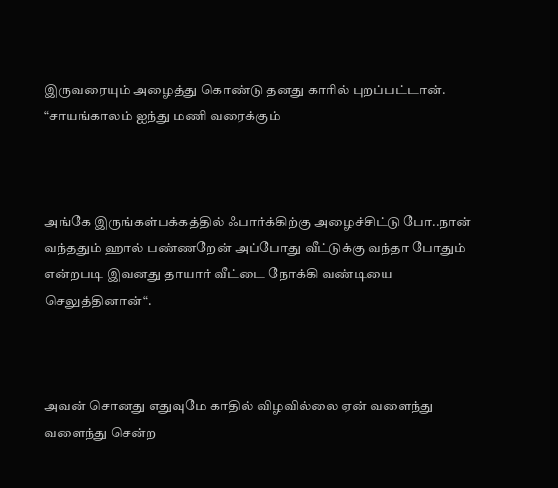இருவரையும் அழைத்து கொண்டு தனது காரில் புறப்பட்டான். “சாயங்காலம் ஐந்து மணி வரைக்கும்



அங்கே இருங்கள்பக்கத்தில் ஃபார்க்கிற்கு அழைச்சிட்டு போ..நான் வந்ததும் ஹால் பண்ணறேன் அப்போது வீட்டுக்கு வந்தா போதும் என்றபடி இவனது தாயார் வீட்டை நோக்கி வண்டியை செலுத்தினான்“.



அவன் சொனது எதுவுமே காதில் விழவில்லை ஏன் வளைந்து வளைந்து சென்ற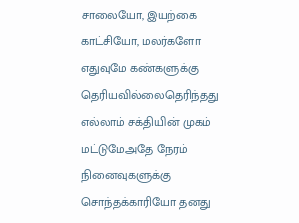சாலையோ, இயற்கை காட்சியோ, மலர்களோ எதுவுமே கண்களுக்கு தெரியவில்லைதெரிந்தது எல்லாம் சக்தியின் முகம் மட்டுமேஅதே நேரம் நினைவுகளுக்கு சொந்தக்காரியோ தனது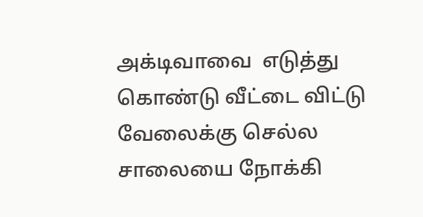அக்டிவாவை  எடுத்து கொண்டு வீட்டை விட்டு வேலைக்கு செல்ல சாலையை நோக்கி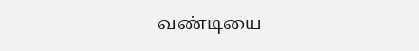வண்டியை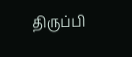திருப்பி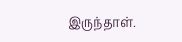இருந்தாள்.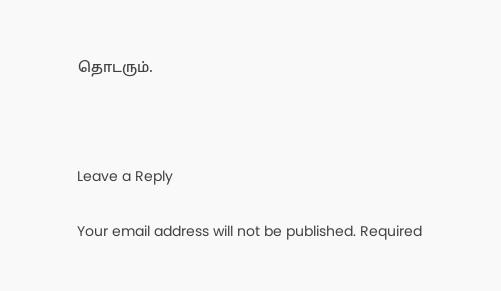தொடரும்.



Leave a Reply

Your email address will not be published. Required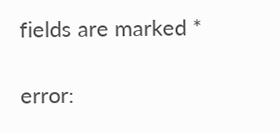fields are marked *

error: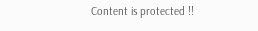Content is protected !!